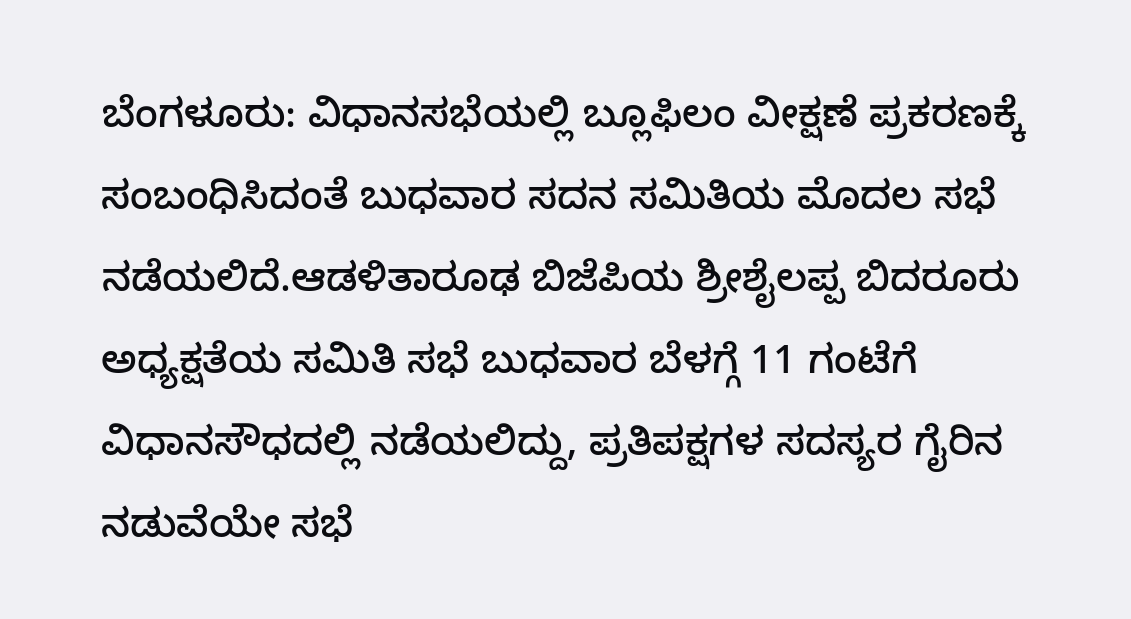ಬೆಂಗಳೂರು: ವಿಧಾನಸಭೆಯಲ್ಲಿ ಬ್ಲೂಫಿಲಂ ವೀಕ್ಷಣೆ ಪ್ರಕರಣಕ್ಕೆ ಸಂಬಂಧಿಸಿದಂತೆ ಬುಧವಾರ ಸದನ ಸಮಿತಿಯ ಮೊದಲ ಸಭೆ ನಡೆಯಲಿದೆ.ಆಡಳಿತಾರೂಢ ಬಿಜೆಪಿಯ ಶ್ರೀಶೈಲಪ್ಪ ಬಿದರೂರು ಅಧ್ಯಕ್ಷತೆಯ ಸಮಿತಿ ಸಭೆ ಬುಧವಾರ ಬೆಳಗ್ಗೆ 11 ಗಂಟೆಗೆ ವಿಧಾನಸೌಧದಲ್ಲಿ ನಡೆಯಲಿದ್ದು, ಪ್ರತಿಪಕ್ಷಗಳ ಸದಸ್ಯರ ಗೈರಿನ ನಡುವೆಯೇ ಸಭೆ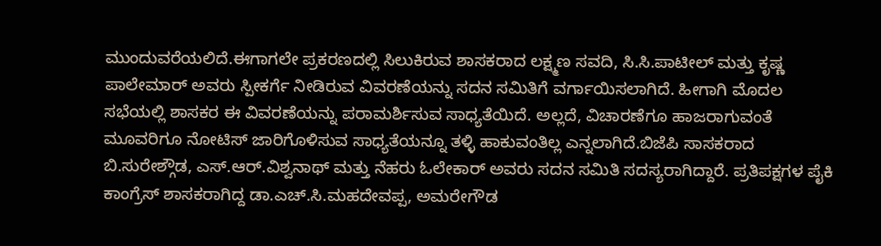ಮುಂದುವರೆಯಲಿದೆ.ಈಗಾಗಲೇ ಪ್ರಕರಣದಲ್ಲಿ ಸಿಲುಕಿರುವ ಶಾಸಕರಾದ ಲಕ್ಷ್ಮಣ ಸವದಿ, ಸಿ.ಸಿ.ಪಾಟೀಲ್ ಮತ್ತು ಕೃಷ್ಣ ಪಾಲೇಮಾರ್ ಅವರು ಸ್ಪೀಕರ್ಗೆ ನೀಡಿರುವ ವಿವರಣೆಯನ್ನು ಸದನ ಸಮಿತಿಗೆ ವರ್ಗಾಯಿಸಲಾಗಿದೆ. ಹೀಗಾಗಿ ಮೊದಲ ಸಭೆಯಲ್ಲಿ ಶಾಸಕರ ಈ ವಿವರಣೆಯನ್ನು ಪರಾಮರ್ಶಿಸುವ ಸಾಧ್ಯತೆಯಿದೆ. ಅಲ್ಲದೆ, ವಿಚಾರಣೆಗೂ ಹಾಜರಾಗುವಂತೆ ಮೂವರಿಗೂ ನೋಟಿಸ್ ಜಾರಿಗೊಳಿಸುವ ಸಾಧ್ಯತೆಯನ್ನೂ ತಳ್ಳಿ ಹಾಕುವಂತಿಲ್ಲ ಎನ್ನಲಾಗಿದೆ.ಬಿಜೆಪಿ ಸಾಸಕರಾದ ಬಿ.ಸುರೇಶ್ಗೌಡ, ಎಸ್.ಆರ್.ವಿಶ್ವನಾಥ್ ಮತ್ತು ನೆಹರು ಓಲೇಕಾರ್ ಅವರು ಸದನ ಸಮಿತಿ ಸದಸ್ಯರಾಗಿದ್ದಾರೆ. ಪ್ರತಿಪಕ್ಷಗಳ ಪೈಕಿ ಕಾಂಗ್ರೆಸ್ ಶಾಸಕರಾಗಿದ್ದ ಡಾ.ಎಚ್.ಸಿ.ಮಹದೇವಪ್ಪ, ಅಮರೇಗೌಡ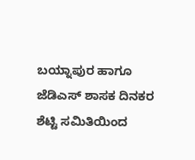ಬಯ್ನಾಪುರ ಹಾಗೂ ಜೆಡಿಎಸ್ ಶಾಸಕ ದಿನಕರ ಶೆಟ್ಟಿ ಸಮಿತಿಯಿಂದ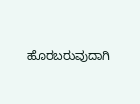ಹೊರಬರುವುದಾಗಿ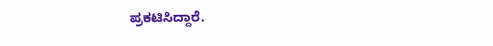ಪ್ರಕಟಿಸಿದ್ದಾರೆ.